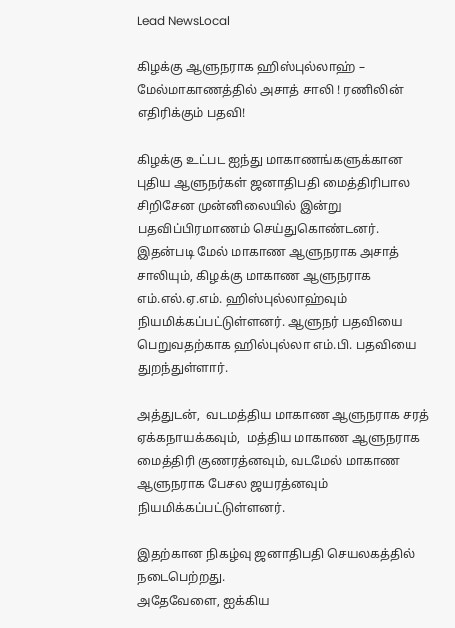Lead NewsLocal

கிழக்கு ஆளுநராக ஹிஸ்புல்லாஹ் – மேல்மாகாணத்தில் அசாத் சாலி ! ரணிலின் எதிரிக்கும் பதவி!

கிழக்கு உட்பட ஐந்து மாகாணங்களுக்கான புதிய ஆளுநர்கள் ஜனாதிபதி மைத்திரிபால சிறிசேன முன்னிலையில் இன்று பதவிப்பிரமாணம் செய்துகொண்டனர்.
இதன்படி மேல் மாகாண ஆளுநராக அசாத் சாலியும், கிழக்கு மாகாண ஆளுநராக எம்.எல்.ஏ.எம். ஹிஸ்புல்லாஹ்வும் நியமிக்கப்பட்டுள்ளனர். ஆளுநர் பதவியை பெறுவதற்காக ஹில்புல்லா எம்.பி. பதவியை துறந்துள்ளார்.

அத்துடன்,  வடமத்திய மாகாண ஆளுநராக சரத் ஏக்கநாயக்கவும்,  மத்திய மாகாண ஆளுநராக மைத்திரி குணரத்னவும், வடமேல் மாகாண ஆளுநராக பேசல ஜயரத்னவும்  நியமிக்கப்பட்டுள்ளனர்.

இதற்கான நிகழ்வு ஜனாதிபதி செயலகத்தில் நடைபெற்றது.
அதேவேளை, ஐக்கிய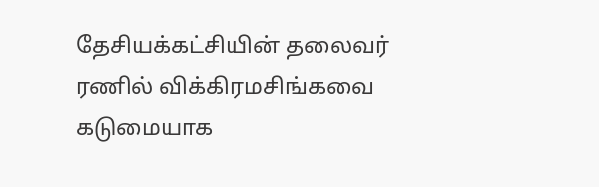தேசியக்கட்சியின் தலைவர் ரணில் விக்கிரமசிங்கவை கடுமையாக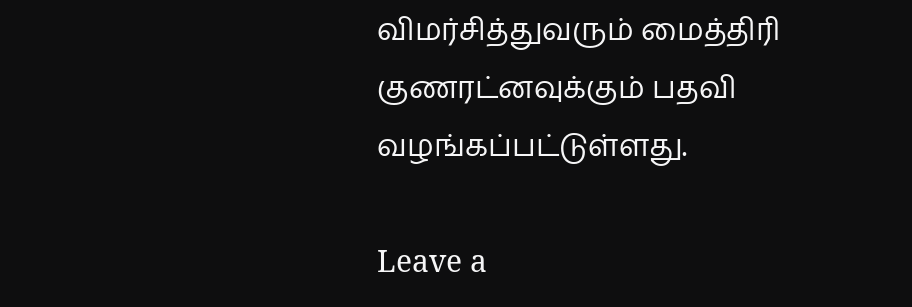விமர்சித்துவரும் மைத்திரி குணரட்னவுக்கும் பதவி வழங்கப்பட்டுள்ளது.

Leave a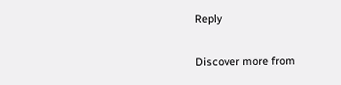Reply

Discover more from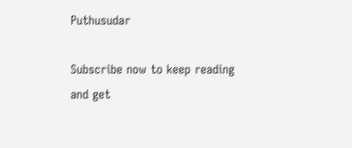Puthusudar

Subscribe now to keep reading and get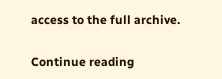access to the full archive.

Continue reading